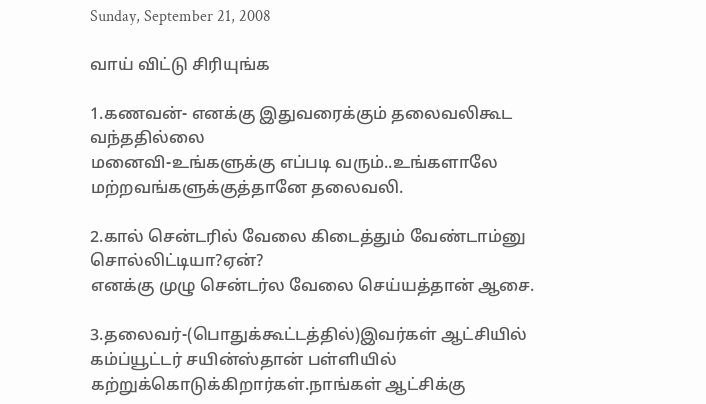Sunday, September 21, 2008

வாய் விட்டு சிரியுங்க

1.கணவன்- எனக்கு இதுவரைக்கும் தலைவலிகூட வந்ததில்லை
மனைவி-உங்களுக்கு எப்படி வரும்..உங்களாலே மற்றவங்களுக்குத்தானே தலைவலி.

2.கால் சென்டரில் வேலை கிடைத்தும் வேண்டாம்னு சொல்லிட்டியா?ஏன்?
எனக்கு முழு சென்டர்ல வேலை செய்யத்தான் ஆசை.

3.தலைவர்-(பொதுக்கூட்டத்தில்)இவர்கள் ஆட்சியில் கம்ப்யூட்டர் சயின்ஸ்தான் பள்ளியில் கற்றுக்கொடுக்கிறார்கள்.நாங்கள் ஆட்சிக்கு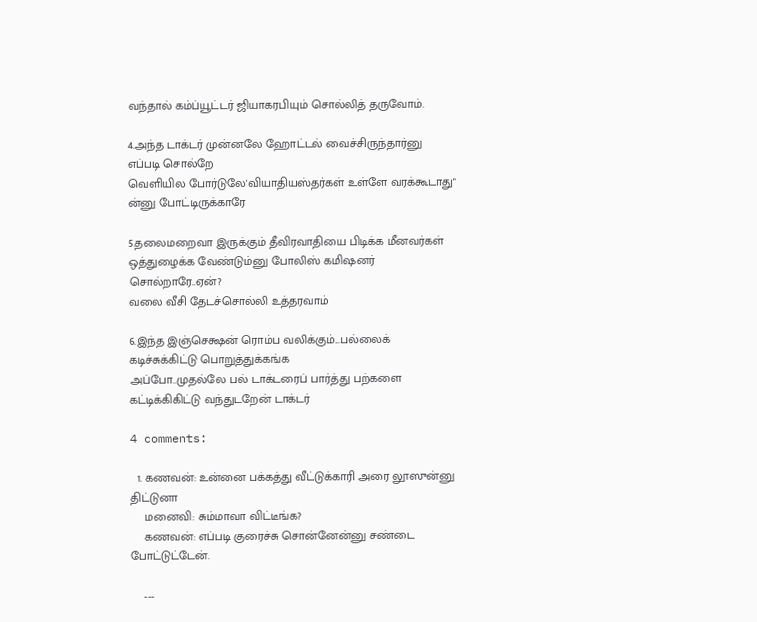வந்தால் கம்ப்யூட்டர் ஜியாகரபியும் சொல்லித் தருவோம்.

4.அந்த டாக்டர் முன்னலே ஹோட்டல் வைச்சிருந்தார்னு எப்படி சொல்றே
வெளியில போர்டுலே'வியாதியஸ்தர்கள் உள்ளே வரக்கூடாது" ன்னு போட்டிருக்காரே

5.தலைமறைவா இருக்கும் தீவிரவாதியை பிடிக்க மீனவர்கள் ஒத்துழைக்க வேண்டும்னு போலிஸ் கமிஷனர் சொல்றாரே..ஏன்?
வலை வீசி தேடச்சொல்லி உத்தரவாம்

6.இந்த இஞ்செக்ஷன் ரொம்ப வலிக்கும்...பல்லைக் கடிச்சுக்கிட்டு பொறுத்துக்கங்க
அப்போ..முதல்லே பல் டாக்டரைப் பார்த்து பற்களை கட்டிக்கிகிட்டு வந்துடறேன் டாக்டர்

4 comments:

  1. கணவன்: உன்னை பக்கத்து வீட்டுக்காரி அரை லூஸுன்னு திட்டுனா
    மனைவி: சும்மாவா விட்டீங்க?
    கணவன்: எப்படி குரைச்சு சொன்னேன்னு சண்டை போட்டுட்டேன்.

    ---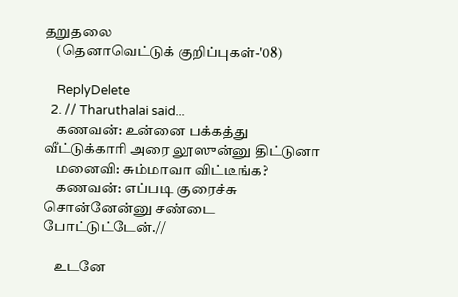தறுதலை
    (தெனாவெட்டுக் குறிப்புகள்-'08)

    ReplyDelete
  2. // Tharuthalai said...
    கணவன்: உன்னை பக்கத்து வீட்டுக்காரி அரை லூஸுன்னு திட்டுனா
    மனைவி: சும்மாவா விட்டீங்க?
    கணவன்: எப்படி குரைச்சு சொன்னேன்னு சண்டை போட்டுட்டேன்.//

    உடனே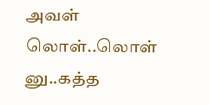அவள் லொள்..லொள் னு..கத்த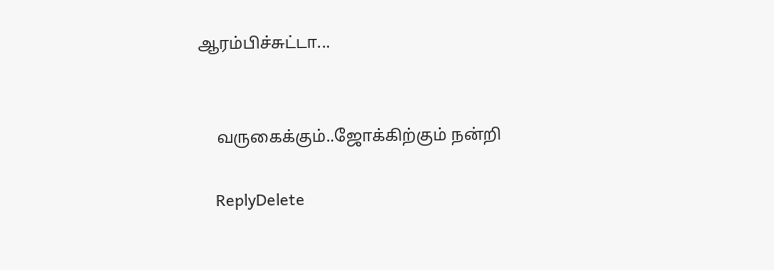ஆரம்பிச்சுட்டா...


    வருகைக்கும்..ஜோக்கிற்கும் நன்றி

    ReplyDelete